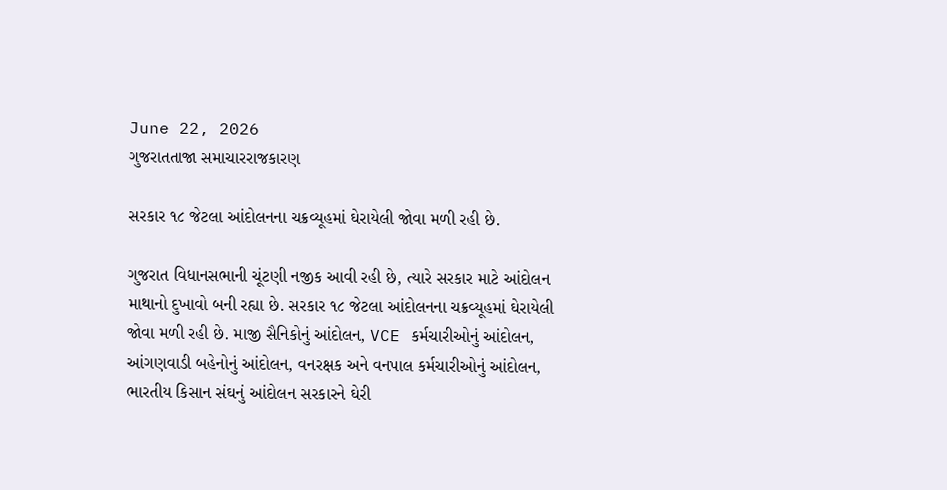June 22, 2026
ગુજરાતતાજા સમાચારરાજકારણ

સરકાર ૧૮ જેટલા આંદોલનના ચક્રવ્‍યૂહમાં ઘેરાયેલી જોવા મળી રહી છે.

ગુજરાત વિધાનસભાની ચૂંટણી નજીક આવી રહી છે, ત્‍યારે સરકાર માટે આંદોલન માથાનો દુખાવો બની રહ્યા છે. સરકાર ૧૮ જેટલા આંદોલનના ચક્રવ્‍યૂહમાં ઘેરાયેલી જોવા મળી રહી છે. માજી સૈનિકોનું આંદોલન, VCE કર્મચારીઓનું આંદોલન, આંગણવાડી બહેનોનું આંદોલન, વનરક્ષક અને વનપાલ કર્મચારીઓનું આંદોલન, ભારતીય કિસાન સંઘનું આંદોલન સરકારને ઘેરી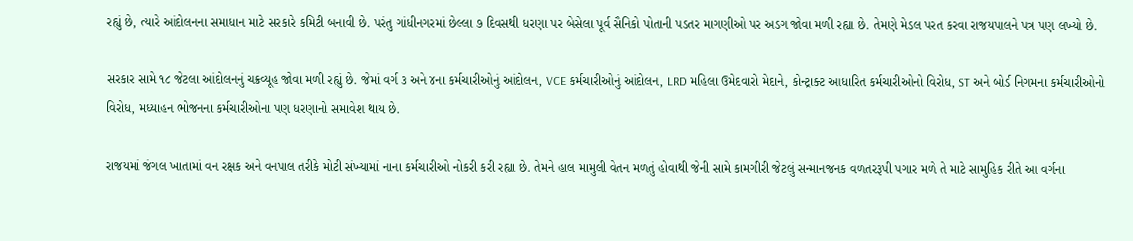રહ્યું છે, ત્‍યારે આંદોલનના સમાધાન માટે સરકારે કમિટી બનાવી છે. પરંતુ ગાંધીનગરમાં છેલ્લા ૭ દિવસથી ધરણા પર બેસેલા પૂર્વ સૈનિકો પોતાની પડતર માગણીઓ પર અડગ જોવા મળી રહ્યા છે. તેમણે મેડલ પરત કરવા રાજયપાલને પત્ર પણ લખ્‍યો છે.

સરકાર સામે ૧૮ જેટલા આંદોલનનું ચક્રવ્‍યૂહ જોવા મળી રહ્યું છે. જેમાં વર્ગ ૩ અને ૪ના કર્મચારીઓનું આંદોલન, VCE કર્મચારીઓનું આંદોલન, LRD મહિલા ઉમેદવારો મેદાને, કોન્‍ટ્રાક્‍ટ આધારિત કર્મચારીઓનો વિરોધ, ST અને બોર્ડ નિગમના કર્મચારીઓનો વિરોધ, મધ્‍યાહન ભોજનના કર્મચારીઓના પણ ધરણાનો સમાવેશ થાય છે.

રાજયમાં જંગલ ખાતામાં વન રક્ષક અને વનપાલ તરીકે મોટી સંખ્‍યામાં નાના કર્મચારીઓ નોકરી કરી રહ્યા છે. તેમને હાલ મામુલી વેતન મળતું હોવાથી જેની સામે કામગીરી જેટલું સન્‍માનજનક વળતરરૂપી પગાર મળે તે માટે સામુહિક રીતે આ વર્ગના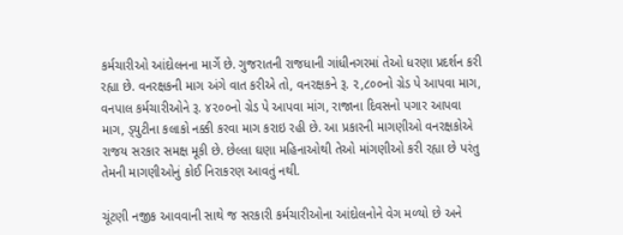કર્મચારીઓ આંદોલનના માર્ગે છે. ગુજરાતની રાજધાની ગાંધીનગરમાં તેઓ ધરણા પ્રદર્શન કરી રહ્યા છે. વનરક્ષકની માગ અંગે વાત કરીએ તો, વનરક્ષકને રૂ. ૨,૮૦૦નો ગ્રેડ પે આપવા માગ, વનપાલ કર્મચારીઓને રૂ. ૪૨૦૦નો ગ્રેડ પે આપવા માંગ, રાજાના દિવસનો પગાર આપવા માગ, ડ્‍યુટીના કલાકો નક્કી કરવા માગ કરાઇ રહી છે. આ પ્રકારની માગણીઓ વનરક્ષકોએ રાજય સરકાર સમક્ષ મૂકી છે. છેલ્લા ઘણા મહિનાઓથી તેઓ માંગણીઓ કરી રહ્યા છે પરંતુ તેમની માગણીઓનું કોઈ નિરાકરણ આવતું નથી.

ચૂંટણી નજીક આવવાની સાથે જ સરકારી કર્મચારીઓના આંદોલનોને વેગ મળ્‍યો છે અને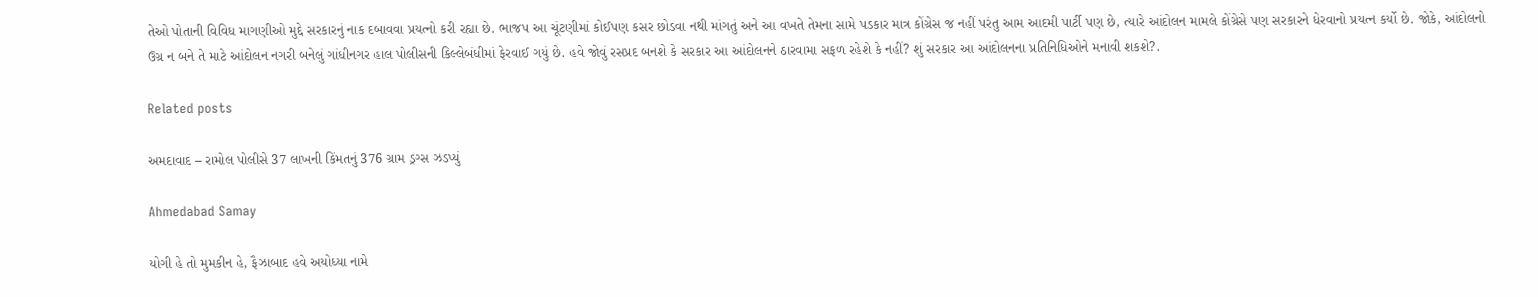તેઓ પોતાની વિવિધ માગણીઓ મુદ્દે સરકારનું નાક દબાવવા પ્રયત્‍નો કરી રહ્યા છે. ભાજપ આ ચૂંટણીમાં કોઈપણ કસર છોડવા નથી માંગતું અને આ વખતે તેમના સામે પડકાર માત્ર કોંગ્રેસ જ નહીં પરંતુ આમ આદમી પાર્ટી પણ છે, ત્‍યારે આંદોલન મામલે કોંગ્રેસે પણ સરકારને ધેરવાનો પ્રયત્‍ન કર્યો છે. જોકે, આંદોલનો ઉગ્ર ન બને તે માટે આંદોલન નગરી બનેલું ગાંધીનગર હાલ પોલીસની કિલ્લેબંધીમાં ફેરવાઈ ગયું છે. હવે જોવું રસપ્રદ બનશે કે સરકાર આ આંદોલનને ઠારવામા સફળ રહેશે કે નહીં? શું સરકાર આ આંદોલનના પ્રતિનિધિઓને મનાવી શકશે?.

Related posts

અમદાવાદ – રામોલ પોલીસે 37 લાખની કિંમતનું 376 ગ્રામ ડ્રગ્સ ઝડપ્યું

Ahmedabad Samay

યોગી હે તો મુમકીન હે, ફૈઝાબાદ હવે અયોધ્યા નામે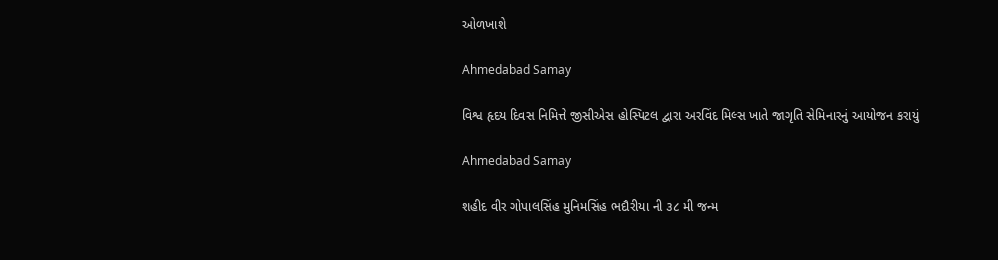ઓળખાશે

Ahmedabad Samay

વિશ્વ હૃદય દિવસ નિમિત્તે જીસીએસ હોસ્પિટલ દ્વારા અરવિંદ મિલ્સ ખાતે જાગૃતિ સેમિનારનું આયોજન કરાયું

Ahmedabad Samay

શહીદ વીર ગોપાલસિંહ મુનિમસિંહ ભદૌરીયા ની ૩૮ મી જન્મ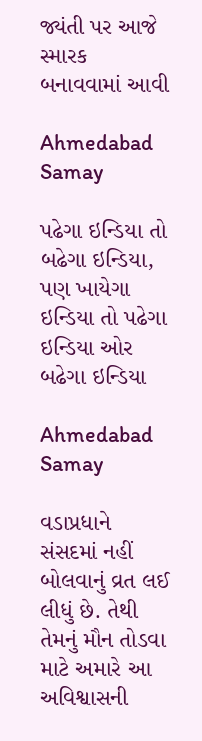જ્યંતી પર આજે સ્મારક બનાવવામાં આવી

Ahmedabad Samay

પઢેગા ઇન્ડિયા તો બઢેગા ઇન્ડિયા, પણ ખાયેગા ઇન્ડિયા તો પઢેગા ઇન્ડિયા ઓર બઢેગા ઇન્ડિયા

Ahmedabad Samay

વડાપ્રધાને સંસદમાં નહીં બોલવાનું વ્રત લઈ લીધું છે. તેથી તેમનું મૌન તોડવા માટે અમારે આ અવિશ્વાસની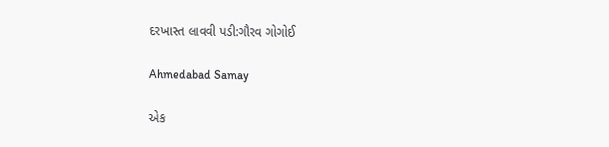દરખાસ્ત લાવવી પડી:ગૌરવ ગોગોઈ

Ahmedabad Samay

એક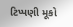ટિપ્પણી મૂકો